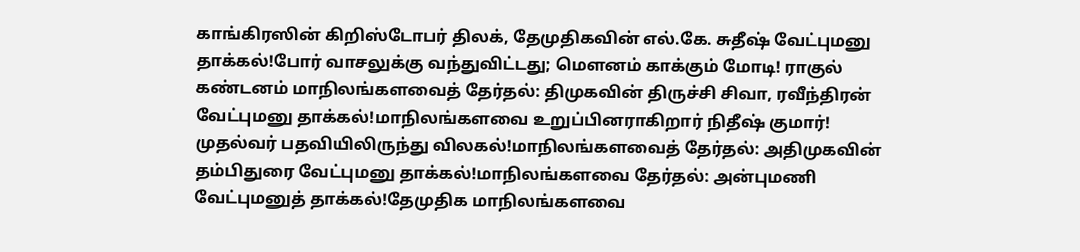காங்கிரஸின் கிறிஸ்டோபர் திலக், தேமுதிகவின் எல்.கே. சுதீஷ் வேட்புமனு தாக்கல்!போர் வாசலுக்கு வந்துவிட்டது; மெளனம் காக்கும் மோடி! ராகுல் கண்டனம் மாநிலங்களவைத் தேர்தல்: திமுகவின் திருச்சி சிவா, ரவீந்திரன் வேட்புமனு தாக்கல்!மாநிலங்களவை உறுப்பினராகிறார் நிதீஷ் குமார்! முதல்வர் பதவியிலிருந்து விலகல்!மாநிலங்களவைத் தேர்தல்: அதிமுகவின் தம்பிதுரை வேட்புமனு தாக்கல்!மாநிலங்களவை தேர்தல்: அன்புமணி வேட்புமனுத் தாக்கல்!தேமுதிக மாநிலங்களவை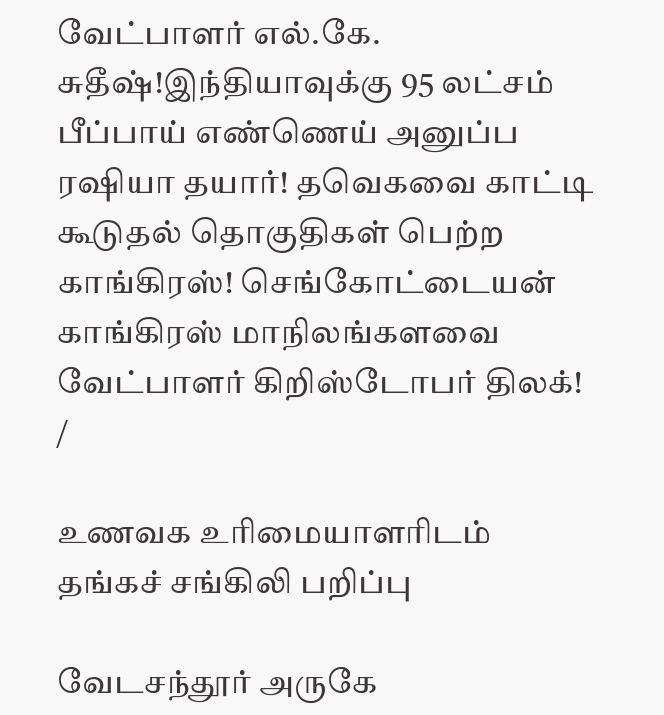வேட்பாளர் எல்.கே. சுதீஷ்!இந்தியாவுக்கு 95 லட்சம் பீப்பாய் எண்ணெய் அனுப்ப ரஷியா தயார்! தவெகவை காட்டி கூடுதல் தொகுதிகள் பெற்ற காங்கிரஸ்! செங்கோட்டையன் காங்கிரஸ் மாநிலங்களவை வேட்பாளர் கிறிஸ்டோபர் திலக்!
/

உணவக உரிமையாளரிடம் தங்கச் சங்கிலி பறிப்பு

வேடசந்தூர் அருகே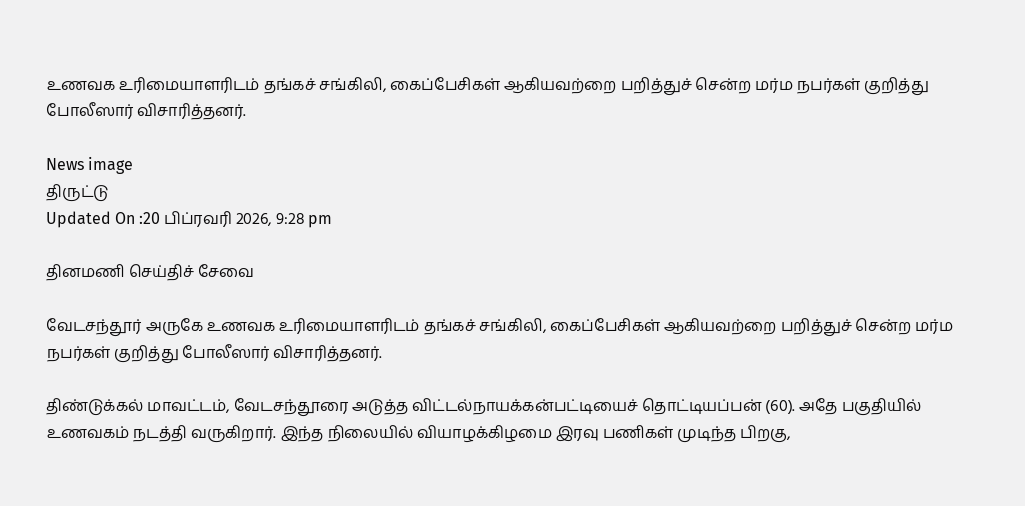உணவக உரிமையாளரிடம் தங்கச் சங்கிலி, கைப்பேசிகள் ஆகியவற்றை பறித்துச் சென்ற மர்ம நபர்கள் குறித்து போலீஸார் விசாரித்தனர்.

News image
திருட்டு
Updated On :20 பிப்ரவரி 2026, 9:28 pm

தினமணி செய்திச் சேவை

வேடசந்தூர் அருகே உணவக உரிமையாளரிடம் தங்கச் சங்கிலி, கைப்பேசிகள் ஆகியவற்றை பறித்துச் சென்ற மர்ம நபர்கள் குறித்து போலீஸார் விசாரித்தனர்.

திண்டுக்கல் மாவட்டம், வேடசந்தூரை அடுத்த விட்டல்நாயக்கன்பட்டியைச் தொட்டியப்பன் (60). அதே பகுதியில் உணவகம் நடத்தி வருகிறார். இந்த நிலையில் வியாழக்கிழமை இரவு பணிகள் முடிந்த பிறகு,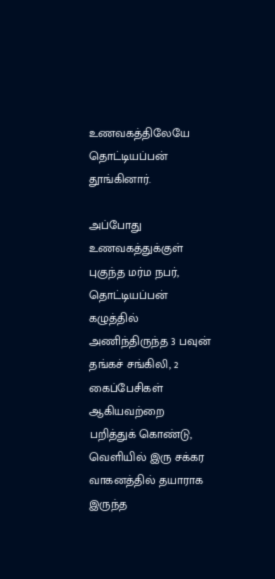உணவகத்திலேயே தொட்டியப்பன் தூங்கினார்.

அப்போது உணவகத்துக்குள் புகுந்த மர்ம நபர், தொட்டியப்பன் கழுத்தில் அணிந்திருந்த 3 பவுன் தங்கச் சங்கிலி, 2 கைப்பேசிகள் ஆகியவற்றை பறித்துக் கொண்டு, வெளியில் இரு சக்கர வாகனத்தில் தயாராக இருந்த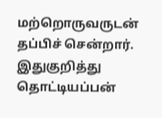மற்றொருவருடன் தப்பிச் சென்றார். இதுகுறித்து தொட்டியப்பன்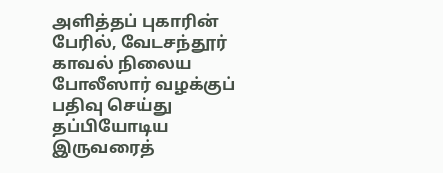அளித்தப் புகாரின் பேரில், வேடசந்தூர் காவல் நிலைய போலீஸார் வழக்குப் பதிவு செய்து தப்பியோடிய இருவரைத்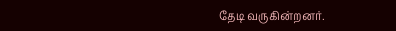தேடி வருகின்றனர்.